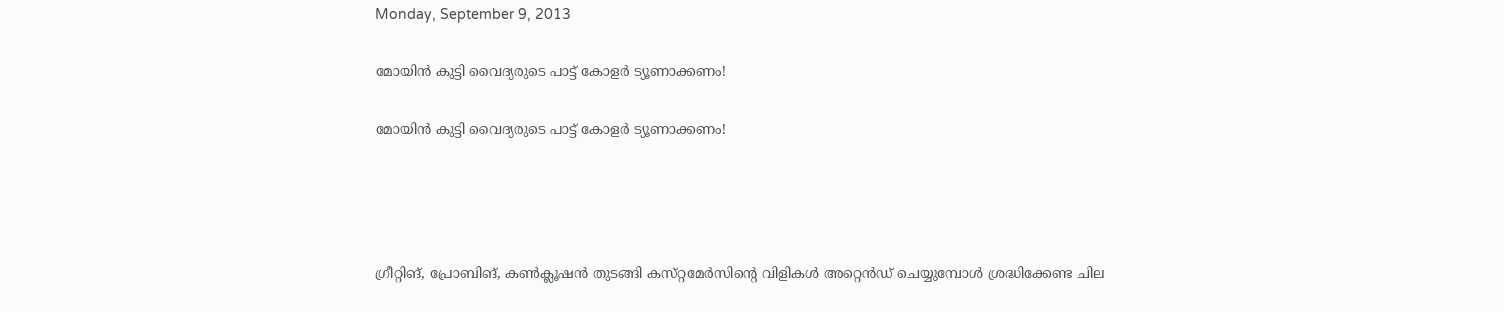Monday, September 9, 2013

മോയിന്‍ കുട്ടി വൈദ്യരുടെ പാട്ട്‌ കോളര്‍ ട്യൂണാക്കണം!

മോയിന്‍ കുട്ടി വൈദ്യരുടെ പാട്ട്‌ കോളര്‍ ട്യൂണാക്കണം!




ഗ്രീറ്റിങ്‌, പ്രോബിങ്‌, കണ്‍ക്ലൂഷന്‍ തുടങ്ങി കസ്‌റ്റമേര്‍സിന്റെ വിളികള്‍ അറ്റെന്‍ഡ്‌ ചെയ്യുമ്പോള്‍ ശ്രദ്ധിക്കേണ്ട ചില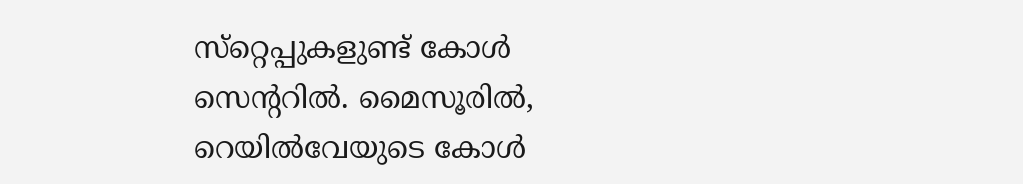സ്‌റ്റെപ്പുകളുണ്ട്‌ കോള്‍ സെന്ററില്‍. മൈസൂരില്‍, റെയില്‍വേയുടെ കോള്‍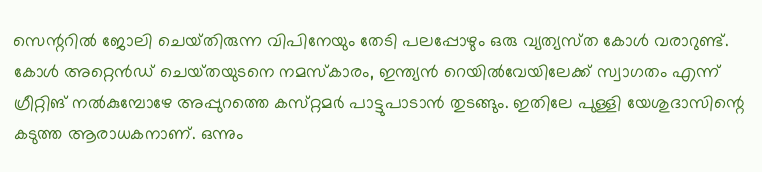സെന്ററില്‍ ജോലി ചെയ്‌തിരുന്ന വിപിനേയും തേടി പലപ്പോഴും ഒരു വ്യത്യസ്‌ത കോള്‍ വരാറുണ്ട്‌. കോള്‍ അറ്റെന്‍ഡ്‌ ചെയ്‌തയുടനെ നമസ്‌കാരം, ഇന്ത്യന്‍ റെയില്‍വേയിലേക്ക്‌ സ്വാഗതം എന്ന്‌ ഗ്രീറ്റിങ്‌ നല്‍കുമ്പോഴേ അപ്പുറത്തെ കസ്‌റ്റമര്‍ പാട്ടുപാടാന്‍ തുടങ്ങും. ഇതിലേ പുള്ളി യേശുദാസിന്റെ കടുത്ത ആരാധകനാണ്‌. ഒന്നും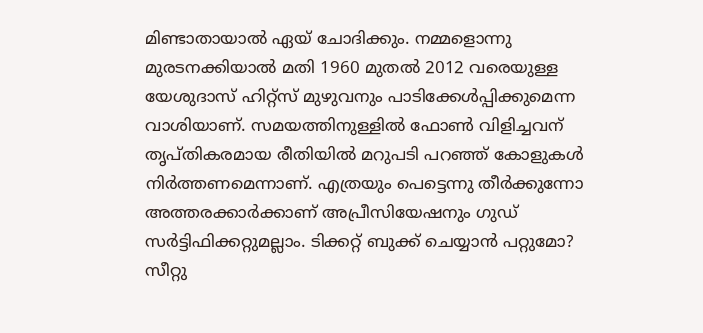മിണ്ടാതായാല്‍ ഏയ്‌ ചോദിക്കും. നമ്മളൊന്നു മുരടനക്കിയാല്‍ മതി 1960 മുതല്‍ 2012 വരെയുള്ള യേശുദാസ്‌ ഹിറ്റ്‌സ്‌ മുഴുവനും പാടിക്കേള്‍പ്പിക്കുമെന്ന വാശിയാണ്‌. സമയത്തിനുള്ളില്‍ ഫോണ്‍ വിളിച്ചവന്‌ തൃപ്‌തികരമായ രീതിയില്‍ മറുപടി പറഞ്ഞ്‌ കോളുകള്‍ നിര്‍ത്തണമെന്നാണ്‌. എത്രയും പെട്ടെന്നു തീര്‍ക്കുന്നോ അത്തരക്കാര്‍ക്കാണ്‌ അപ്രീസിയേഷനും ഗുഡ്‌ സര്‍ട്ടിഫിക്കറ്റുമല്ലാം. ടിക്കറ്റ്‌ ബുക്ക്‌ ചെയ്യാന്‍ പറ്റുമോ? സീറ്റു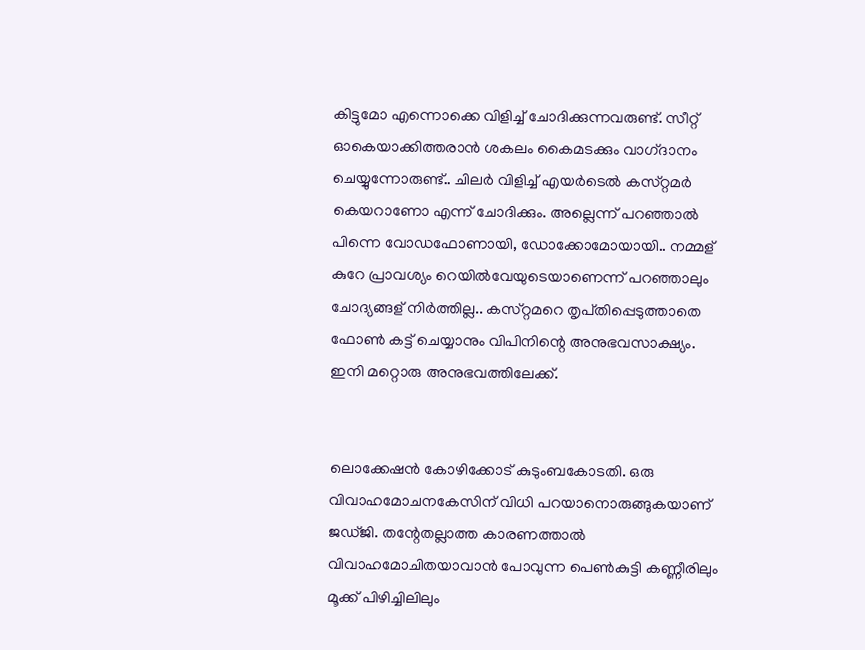കിട്ടുമോ എന്നൊക്കെ വിളിച്ച്‌ ചോദിക്കുന്നവരുണ്ട്‌. സീറ്റ്‌ ഓകെയാക്കിത്തരാന്‍ ശകലം കൈമടക്കും വാഗ്‌ദാനം ചെയ്യുന്നോരുണ്ട്‌.. ചിലര്‍ വിളിച്ച്‌ എയര്‍ടെല്‍ കസ്‌റ്റമര്‍ കെയറാണോ എന്ന്‌ ചോദിക്കും. അല്ലെന്ന്‌ പറഞ്ഞാല്‍ പിന്നെ വോഡഫോണായി, ഡോക്കോമോയായി.. നമ്മള്‌ കുറേ പ്രാവശ്യം റെയില്‍വേയുടെയാണെന്ന്‌ പറഞ്ഞാലും ചോദ്യങ്ങള്‌ നിര്‍ത്തില്ല.. കസ്‌റ്റമറെ തൃപ്‌തിപ്പെടുത്താതെ ഫോണ്‍ കട്ട്‌ ചെയ്യാനും വിപിനിന്റെ അനുഭവസാക്ഷ്യം.
ഇനി മറ്റൊരു അനുഭവത്തിലേക്ക്‌.


ലൊക്കേഷന്‍ കോഴിക്കോട്‌ കുടുംബകോടതി. ഒരു വിവാഹമോചനകേസിന്‌ വിധി പറയാനൊരുങ്ങുകയാണ്‌ ജഡ്‌ജി. തന്റേതല്ലാത്ത കാരണത്താല്‍ വിവാഹമോചിതയാവാന്‍ പോവുന്ന പെണ്‍കുട്ടി കണ്ണീരിലും മൂക്ക്‌ പിഴിച്ചിലിലും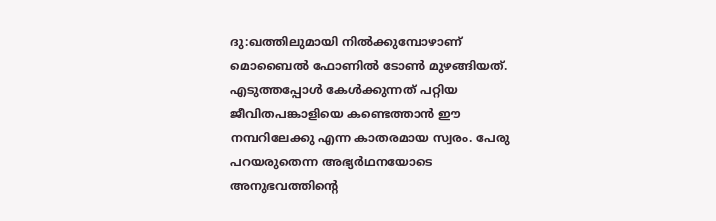ദു:ഖത്തിലുമായി നില്‍ക്കുമ്പോഴാണ്‌ മൊബൈല്‍ ഫോണില്‍ ടോണ്‍ മുഴങ്ങിയത്‌. എടുത്തപ്പോള്‍ കേള്‍ക്കുന്നത്‌ പറ്റിയ ജീവിതപങ്കാളിയെ കണ്ടെത്താന്‍ ഈ നമ്പറിലേക്കു എന്ന കാതരമായ സ്വരം. പേരു പറയരുതെന്ന അഭ്യര്‍ഥനയോടെ അനുഭവത്തിന്റെ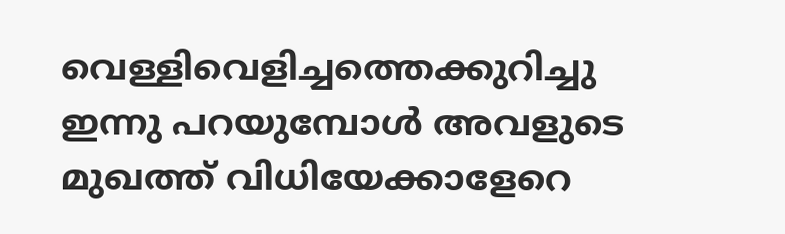വെള്ളിവെളിച്ചത്തെക്കുറിച്ചു ഇന്നു പറയുമ്പോള്‍ അവളുടെ മുഖത്ത്‌ വിധിയേക്കാളേറെ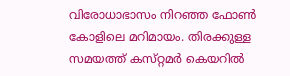വിരോധാഭാസം നിറഞ്ഞ ഫോണ്‍ കോളിലെ മറിമായം. തിരക്കുള്ള സമയത്ത്‌ കസ്‌റ്റമര്‍ കെയറില്‍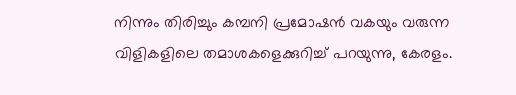നിന്നും തിരിച്ചും കമ്പനി പ്രമോഷന്‍ വകയും വരുന്ന വിളികളിലെ തമാശകളെക്കുറിച്ച്‌ പറയുന്നു, കേരളം.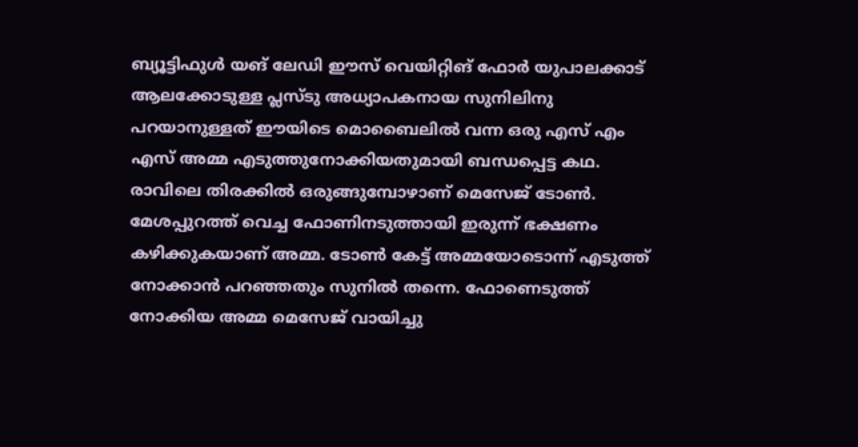ബ്യൂട്ടിഫുള്‍ യങ്‌ ലേഡി ഈസ്‌ വെയിറ്റിങ്‌ ഫോര്‍ യുപാലക്കാട്‌ ആലക്കോടുള്ള പ്ലസ്‌ടു അധ്യാപകനായ സുനിലിനു പറയാനുള്ളത്‌ ഈയിടെ മൊബൈലില്‍ വന്ന ഒരു എസ്‌ എം എസ്‌ അമ്മ എടുത്തുനോക്കിയതുമായി ബന്ധപ്പെട്ട കഥ. രാവിലെ തിരക്കില്‍ ഒരുങ്ങുമ്പോഴാണ്‌ മെസേജ്‌ ടോണ്‍. മേശപ്പുറത്ത്‌ വെച്ച ഫോണിനടുത്തായി ഇരുന്ന്‌ ഭക്ഷണം കഴിക്കുകയാണ്‌ അമ്മ. ടോണ്‍ കേട്ട്‌ അമ്മയോടൊന്ന്‌ എടുത്ത്‌ നോക്കാന്‍ പറഞ്ഞതും സുനില്‍ തന്നെ. ഫോണെടുത്ത്‌ നോക്കിയ അമ്മ മെസേജ്‌ വായിച്ചു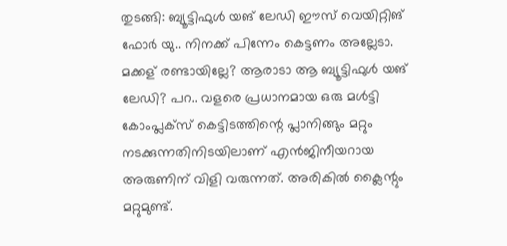തുടങ്ങി: ബ്യൂട്ടിഫുള്‍ യങ്‌ ലേഡി ഈസ്‌ വെയിറ്റിങ്‌ ഫോര്‍ യു.. നിനക്ക്‌ പിന്നേം കെട്ടണം അല്ലേടാ. മക്കള്‌ രണ്ടായില്ലേ? ആരാടാ ആ ബ്യൂട്ടിഫുള്‍ യങ്‌ ലേഡി? പറ.. വളരെ പ്രധാനമായ ഒരു മള്‍ട്ടി കോംപ്ലക്‌സ്‌ കെട്ടിടത്തിന്റെ പ്ലാനിങ്ങും മറ്റും നടക്കുന്നതിനിടയിലാണ്‌ എന്‍ജിനീയറായ അരുണിന്‌ വിളി വരുന്നത്‌. അരികില്‍ ക്ലൈന്റും മറ്റുമുണ്ട്‌.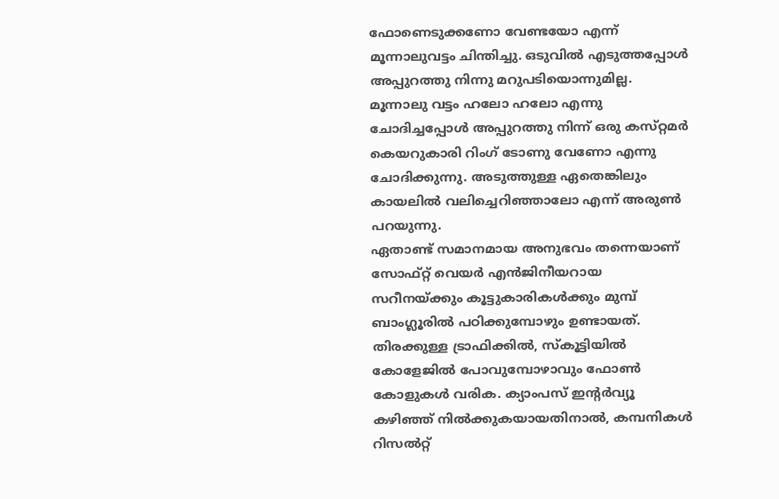ഫോണെടുക്കണോ വേണ്ടയോ എന്ന്‌ മൂന്നാലുവട്ടം ചിന്തിച്ചു. ഒടുവില്‍ എടുത്തപ്പോള്‍ അപ്പുറത്തു നിന്നു മറുപടിയൊന്നുമില്ല. മൂന്നാലു വട്ടം ഹലോ ഹലോ എന്നു ചോദിച്ചപ്പോള്‍ അപ്പുറത്തു നിന്ന്‌ ഒരു കസ്‌റ്റമര്‍ കെയറുകാരി റിംഗ്‌ ടോണു വേണോ എന്നു ചോദിക്കുന്നു. അടുത്തുള്ള ഏതെങ്കിലും കായലില്‍ വലിച്ചെറിഞ്ഞാലോ എന്ന്‌ അരുണ്‍ പറയുന്നു.
ഏതാണ്ട്‌ സമാനമായ അനുഭവം തന്നെയാണ്‌ സോഫ്‌റ്റ്‌ വെയര്‍ എന്‍ജിനീയറായ സറീനയ്‌ക്കും കൂട്ടുകാരികള്‍ക്കും മുമ്പ്‌ ബാംഗ്ലൂരില്‍ പഠിക്കുമ്പോഴും ഉണ്ടായത്‌. തിരക്കുള്ള ട്രാഫിക്കില്‍, സ്‌കൂട്ടിയില്‍ കോളേജില്‍ പോവുമ്പോഴാവും ഫോണ്‍ കോളുകള്‍ വരിക. ക്യാംപസ്‌ ഇന്റര്‍വ്യൂ കഴിഞ്ഞ്‌ നില്‍ക്കുകയായതിനാല്‍, കമ്പനികള്‍ റിസല്‍റ്റ്‌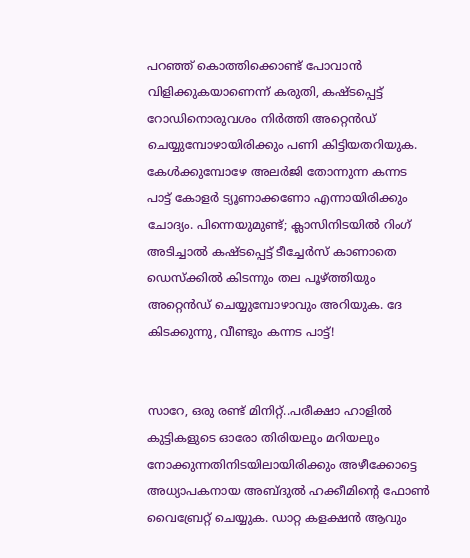പറഞ്ഞ്‌ കൊത്തിക്കൊണ്ട്‌ പോവാന്‍ വിളിക്കുകയാണെന്ന്‌ കരുതി, കഷ്‌ടപ്പെട്ട്‌ റോഡിനൊരുവശം നിര്‍ത്തി അറ്റെന്‍ഡ്‌ ചെയ്യുമ്പോഴായിരിക്കും പണി കിട്ടിയതറിയുക. കേള്‍ക്കുമ്പോഴേ അലര്‍ജി തോന്നുന്ന കന്നട പാട്ട്‌ കോളര്‍ ട്യൂണാക്കണോ എന്നായിരിക്കും ചോദ്യം. പിന്നെയുമുണ്ട്‌; ക്ലാസിനിടയില്‍ റിംഗ്‌ അടിച്ചാല്‍ കഷ്‌ടപ്പെട്ട്‌ ടീച്ചേര്‍സ്‌ കാണാതെ ഡെസ്‌ക്കില്‍ കിടന്നും തല പൂഴ്‌ത്തിയും അറ്റെന്‍ഡ്‌ ചെയ്യുമ്പോഴാവും അറിയുക. ദേ കിടക്കുന്നു, വീണ്ടും കന്നട പാട്ട്‌!


സാറേ, ഒരു രണ്ട്‌ മിനിറ്റ്‌..പരീക്ഷാ ഹാളില്‍ കുട്ടികളുടെ ഓരോ തിരിയലും മറിയലും നോക്കുന്നതിനിടയിലായിരിക്കും അഴീക്കോട്ടെ അധ്യാപകനായ അബ്‌ദുല്‍ ഹക്കീമിന്റെ ഫോണ്‍ വൈബ്രേറ്റ്‌ ചെയ്യുക. ഡാറ്റ കളക്ഷന്‍ ആവും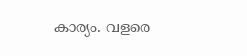കാര്യം. വളരെ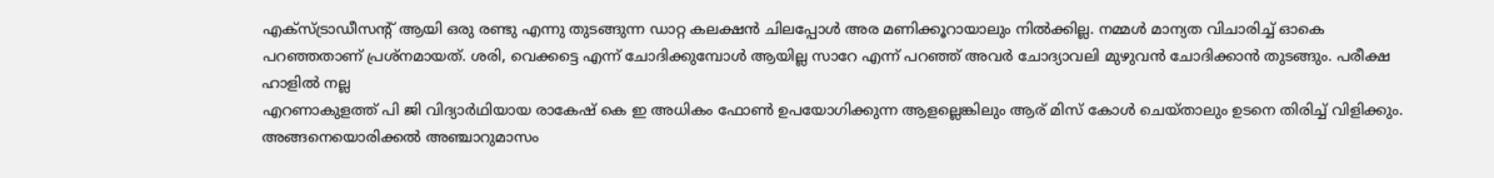എക്‌സ്‌ട്രാഡീസന്റ്‌ ആയി ഒരു രണ്ടു എന്നു തുടങ്ങുന്ന ഡാറ്റ കലക്ഷന്‍ ചിലപ്പോള്‍ അര മണിക്കൂറായാലും നില്‍ക്കില്ല. നമ്മള്‍ മാന്യത വിചാരിച്ച്‌ ഓകെ പറഞ്ഞതാണ്‌ പ്രശ്‌നമായത്‌. ശരി, വെക്കട്ടെ എന്ന്‌ ചോദിക്കുമ്പോള്‍ ആയില്ല സാറേ എന്ന്‌ പറഞ്ഞ്‌ അവര്‍ ചോദ്യാവലി മുഴുവന്‍ ചോദിക്കാന്‍ തുടങ്ങും. പരീക്ഷ ഹാളില്‍ നല്ല
എറണാകുളത്ത്‌ പി ജി വിദ്യാര്‍ഥിയായ രാകേഷ്‌ കെ ഇ അധികം ഫോണ്‍ ഉപയോഗിക്കുന്ന ആളല്ലെങ്കിലും ആര്‌ മിസ്‌ കോള്‍ ചെയ്‌താലും ഉടനെ തിരിച്ച്‌ വിളിക്കും. അങ്ങനെയൊരിക്കല്‍ അഞ്ചാറുമാസം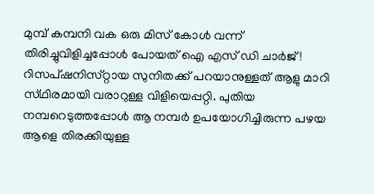മുമ്പ്‌ കമ്പനി വക ഒരു മിസ്‌ കോള്‍ വന്ന്‌ തിരിച്ചുവിളിച്ചപ്പോള്‍ പോയത്‌ ഐ എസ്‌ ഡി ചാര്‍ജ്‌! റിസപ്‌ഷനിസ്‌റ്റായ സുനിതക്ക്‌ പറയാനുള്ളത്‌ ആളു മാറി സ്‌ഥിരമായി വരാറുള്ള വിളിയെപ്പറ്റി. പുതിയ നമ്പറെടുത്തപ്പോള്‍ ആ നമ്പര്‍ ഉപയോഗിച്ചിരുന്ന പഴയ ആളെ തിരക്കിയുള്ള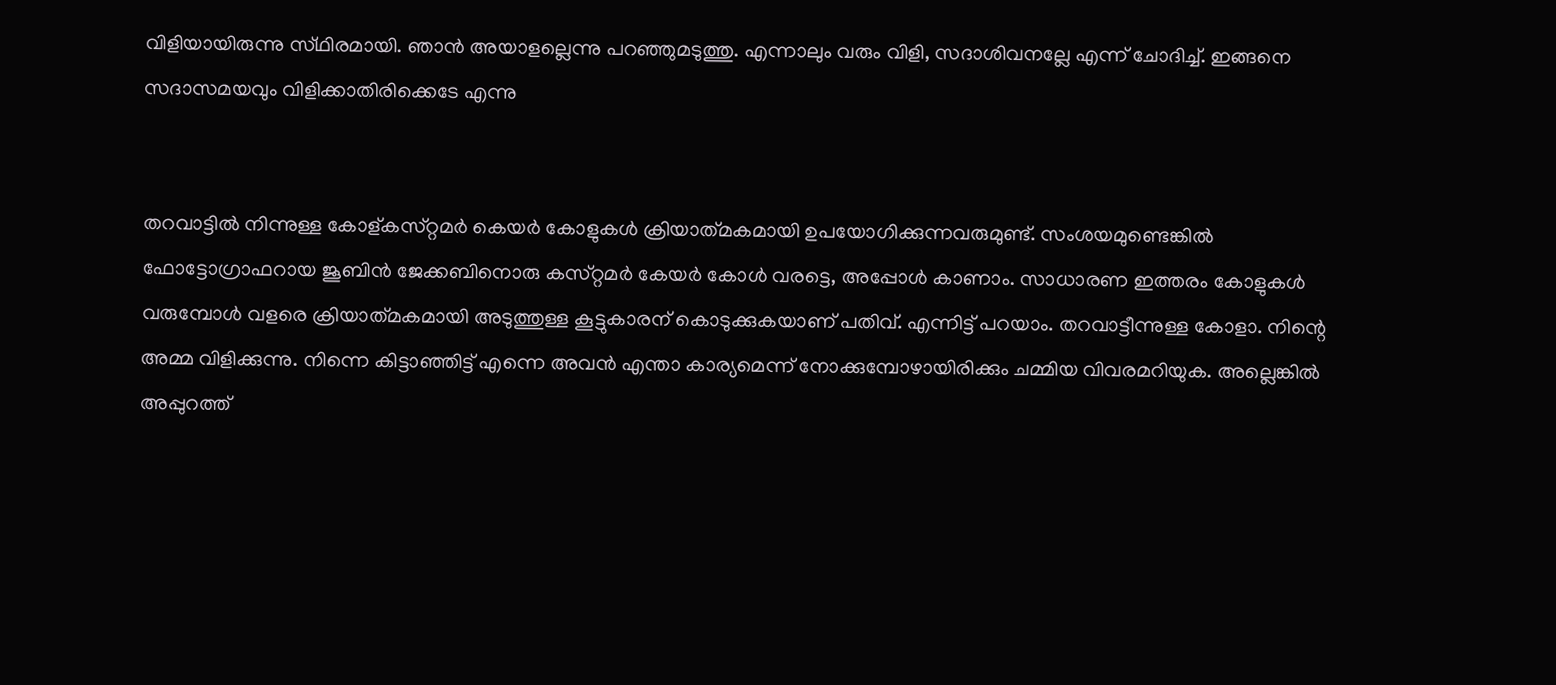വിളിയായിരുന്നു സ്‌ഥിരമായി. ഞാന്‍ അയാളല്ലെന്നു പറഞ്ഞുമടുത്തു. എന്നാലും വരും വിളി, സദാശിവനല്ലേ എന്ന്‌ ചോദിച്ച്‌. ഇങ്ങനെ സദാസമയവും വിളിക്കാതിരിക്കെടേ എന്നു


തറവാട്ടില്‍ നിന്നുള്ള കോള്‌കസ്‌റ്റമര്‍ കെയര്‍ കോളുകള്‍ ക്രിയാത്‌മകമായി ഉപയോഗിക്കുന്നവരുമുണ്ട്‌. സംശയമുണ്ടെങ്കില്‍ ഫോട്ടോഗ്രാഫറായ ജൂബിന്‍ ജേക്കബിനൊരു കസ്‌റ്റമര്‍ കേയര്‍ കോള്‍ വരട്ടെ, അപ്പോള്‍ കാണാം. സാധാരണ ഇത്തരം കോളുകള്‍ വരുമ്പോള്‍ വളരെ ക്രിയാത്‌മകമായി അടുത്തുള്ള കൂട്ടുകാരന്‌ കൊടുക്കുകയാണ്‌ പതിവ്‌. എന്നിട്ട്‌ പറയാം. തറവാട്ടീന്നുള്ള കോളാ. നിന്റെ അമ്മ വിളിക്കുന്നു. നിന്നെ കിട്ടാഞ്ഞിട്ട്‌ എന്നെ അവന്‍ എന്താ കാര്യമെന്ന്‌ നോക്കുമ്പോഴായിരിക്കും ചമ്മിയ വിവരമറിയുക. അല്ലെങ്കില്‍ അപ്പുറത്ത്‌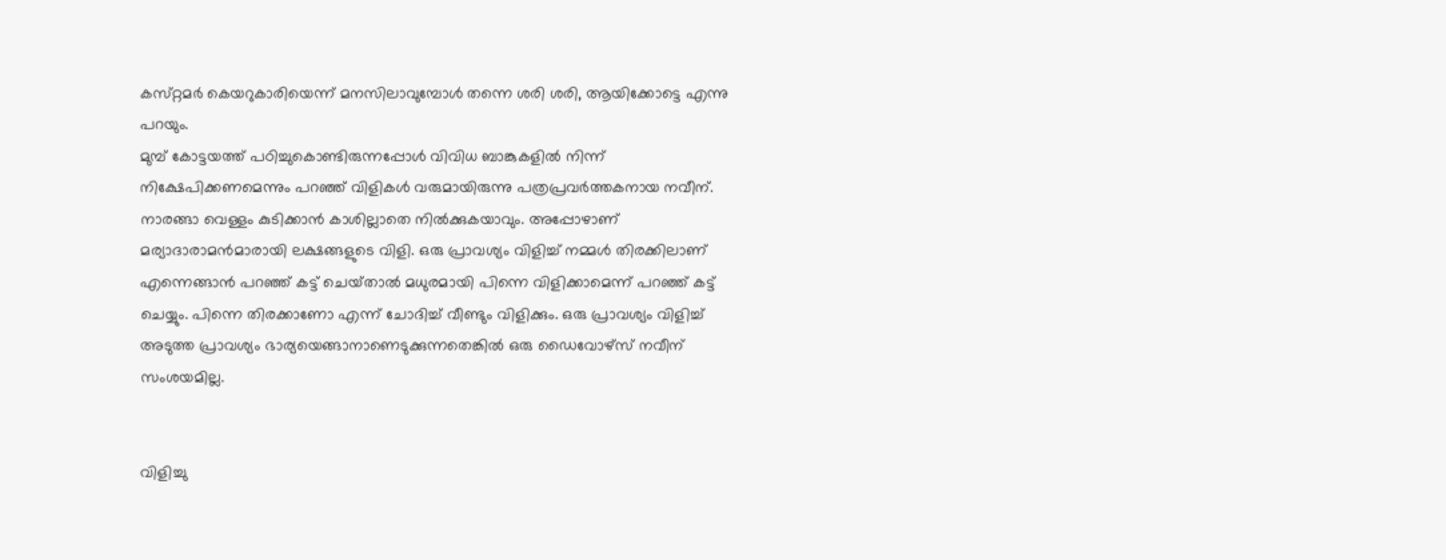കസ്‌റ്റമര്‍ കെയറുകാരിയെന്ന്‌ മനസിലാവുമ്പോള്‍ തന്നെ ശരി ശരി, ആയിക്കോട്ടെ എന്നു പറയും.
മുമ്പ്‌ കോട്ടയത്ത്‌ പഠിച്ചുകൊണ്ടിരുന്നപ്പോള്‍ വിവിധ ബാങ്കുകളില്‍ നിന്ന്‌ നിക്ഷേപിക്കണമെന്നും പറഞ്ഞ്‌ വിളികള്‍ വരുമായിരുന്നു പത്രപ്രവര്‍ത്തകനായ നവീന്‌. നാരങ്ങാ വെള്ളം കുടിക്കാന്‍ കാശില്ലാതെ നില്‍ക്കുകയാവും. അപ്പോഴാണ്‌ മര്യാദാരാമന്‍മാരായി ലക്ഷങ്ങളുടെ വിളി. ഒരു പ്രാവശ്യം വിളിച്ച്‌ നമ്മള്‍ തിരക്കിലാണ്‌ എന്നെങ്ങാന്‍ പറഞ്ഞ്‌ കട്ട്‌ ചെയ്‌താല്‍ മധുരമായി പിന്നെ വിളിക്കാമെന്ന്‌ പറഞ്ഞ്‌ കട്ട്‌ ചെയ്യും. പിന്നെ തിരക്കാണോ എന്ന്‌ ചോദിച്ച്‌ വീണ്ടും വിളിക്കും. ഒരു പ്രാവശ്യം വിളിച്ച്‌ അടുത്ത പ്രാവശ്യം ഭാര്യയെങ്ങാനാണെടുക്കുന്നതെങ്കില്‍ ഒരു ഡൈവോഴ്‌സ്‌ നവീന്‌ സംശയമില്ല.


വിളിച്ചു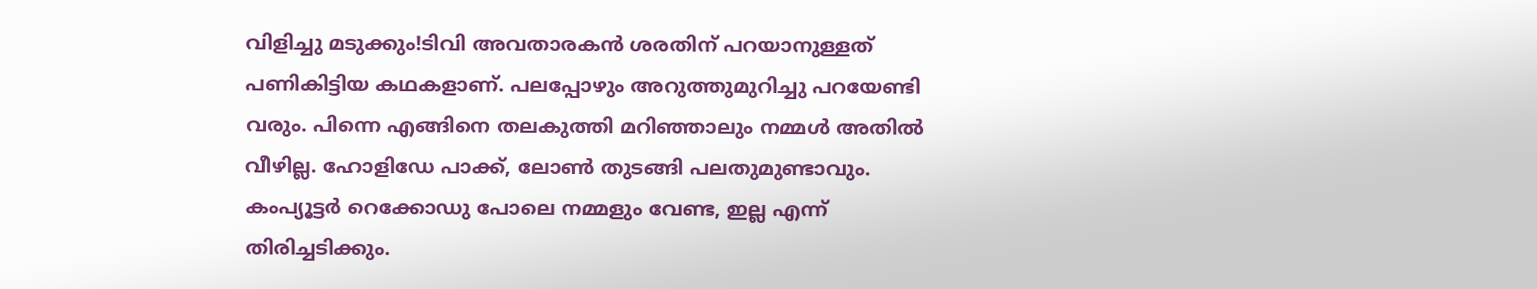വിളിച്ചു മടുക്കും!ടിവി അവതാരകന്‍ ശരതിന്‌ പറയാനുള്ളത്‌ പണികിട്ടിയ കഥകളാണ്‌. പലപ്പോഴും അറുത്തുമുറിച്ചു പറയേണ്ടി വരും. പിന്നെ എങ്ങിനെ തലകുത്തി മറിഞ്ഞാലും നമ്മള്‍ അതില്‍ വീഴില്ല. ഹോളിഡേ പാക്ക്‌, ലോണ്‍ തുടങ്ങി പലതുമുണ്ടാവും. കംപ്യൂട്ടര്‍ റെക്കോഡു പോലെ നമ്മളും വേണ്ട, ഇല്ല എന്ന്‌ തിരിച്ചടിക്കും.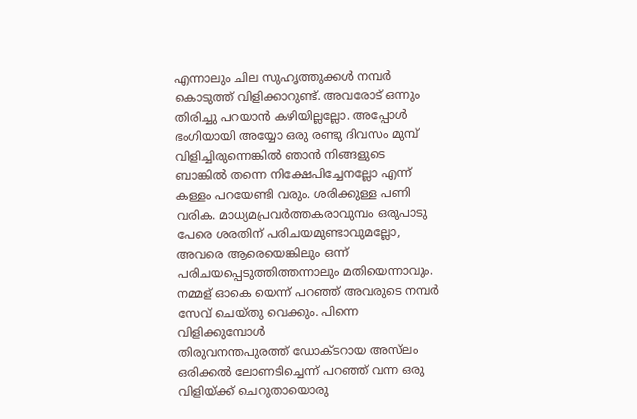എന്നാലും ചില സുഹൃത്തുക്കള്‍ നമ്പര്‍ കൊടുത്ത്‌ വിളിക്കാറുണ്ട്‌. അവരോട്‌ ഒന്നും തിരിച്ചു പറയാന്‍ കഴിയില്ലല്ലോ. അപ്പോള്‍ ഭംഗിയായി അയ്യോ ഒരു രണ്ടു ദിവസം മുമ്പ്‌ വിളിച്ചിരുന്നെങ്കില്‍ ഞാന്‍ നിങ്ങളുടെ ബാങ്കില്‍ തന്നെ നിക്ഷേപിച്ചേനല്ലോ എന്ന്‌ കള്ളം പറയേണ്ടി വരും. ശരിക്കുള്ള പണി വരിക. മാധ്യമപ്രവര്‍ത്തകരാവുമ്പം ഒരുപാടു പേരെ ശരതിന്‌ പരിചയമുണ്ടാവുമല്ലോ, അവരെ ആരെയെങ്കിലും ഒന്ന്‌ പരിചയപ്പെടുത്തിത്തന്നാലും മതിയെന്നാവും. നമ്മള്‌ ഓകെ യെന്ന്‌ പറഞ്ഞ്‌ അവരുടെ നമ്പര്‍ സേവ്‌ ചെയ്‌തു വെക്കും. പിന്നെ വിളിക്കുമ്പോള്‍
തിരുവനന്തപുരത്ത്‌ ഡോക്‌ടറായ അസ്‌ലം ഒരിക്കല്‍ ലോണടിച്ചെന്ന്‌ പറഞ്ഞ്‌ വന്ന ഒരു വിളിയ്‌ക്ക്‌ ചെറുതായൊരു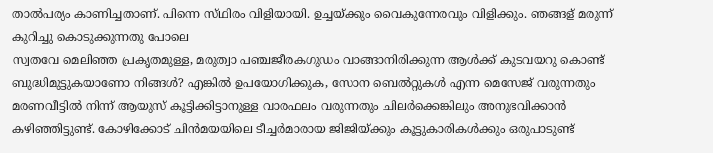താല്‍പര്യം കാണിച്ചതാണ്‌. പിന്നെ സ്‌ഥിരം വിളിയായി. ഉച്ചയ്‌ക്കും വൈകുന്നേരവും വിളിക്കും. ഞങ്ങള്‌ മരുന്ന്‌ കുറിച്ചു കൊടുക്കുന്നതു പോലെ
സ്വതവേ മെലിഞ്ഞ പ്രകൃതമുള്ള, മരുത്വാ പഞ്ചജീരകഗുഡം വാങ്ങാനിരിക്കുന്ന ആള്‍ക്ക്‌ കുടവയറു കൊണ്ട്‌ ബുദ്ധിമുട്ടുകയാണോ നിങ്ങള്‍? എങ്കില്‍ ഉപയോഗിക്കുക, സോന ബെല്‍റ്റുകള്‍ എന്ന മെസേജ്‌ വരുന്നതും മരണവീട്ടില്‍ നിന്ന്‌ ആയുസ്‌ കൂട്ടിക്കിട്ടാനുള്ള വാരഫലം വരുന്നതും ചിലര്‍ക്കെങ്കിലും അനുഭവിക്കാന്‍ കഴിഞ്ഞിട്ടുണ്ട്‌. കോഴിക്കോട്‌ ചിന്‍മയയിലെ ടീച്ചര്‍മാരായ ജിജിയ്‌ക്കും കൂട്ടുകാരികള്‍ക്കും ഒരുപാടുണ്ട്‌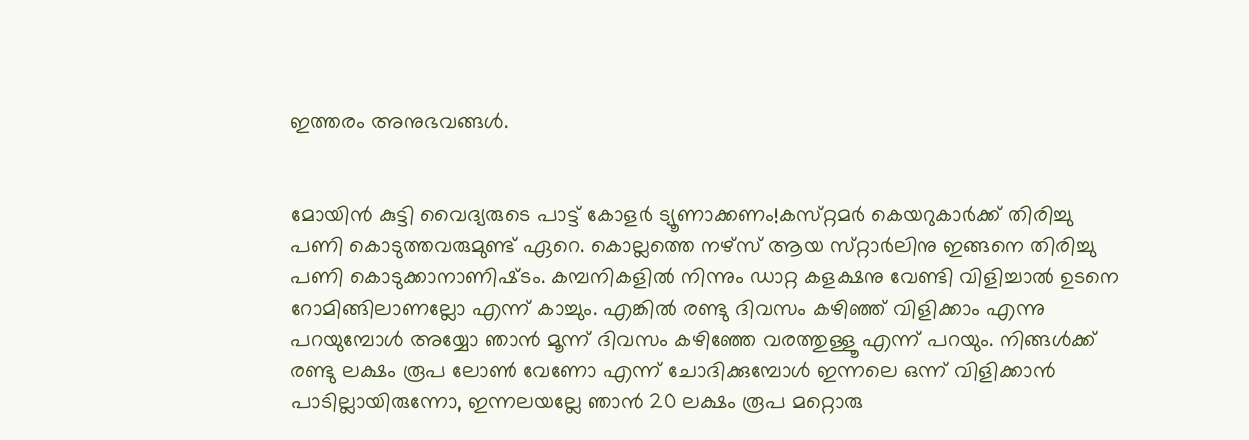ഇത്തരം അനുഭവങ്ങള്‍.


മോയിന്‍ കുട്ടി വൈദ്യരുടെ പാട്ട്‌ കോളര്‍ ട്യൂണാക്കണം!കസ്‌റ്റമര്‍ കെയറുകാര്‍ക്ക്‌ തിരിച്ചു പണി കൊടുത്തവരുമുണ്ട്‌ ഏറെ. കൊല്ലത്തെ നഴ്‌സ്‌ ആയ സ്‌റ്റാര്‍ലിനു ഇങ്ങനെ തിരിച്ചു പണി കൊടുക്കാനാണിഷ്‌ടം. കമ്പനികളില്‍ നിന്നും ഡാറ്റ കളക്ഷനു വേണ്ടി വിളിച്ചാല്‍ ഉടനെ റോമിങ്ങിലാണല്ലോ എന്ന്‌ കാച്ചും. എങ്കില്‍ രണ്ടു ദിവസം കഴിഞ്ഞ്‌ വിളിക്കാം എന്നു പറയുമ്പോള്‍ അയ്യോ ഞാന്‍ മൂന്ന്‌ ദിവസം കഴിഞ്ഞേ വരത്തുള്ളൂ എന്ന്‌ പറയും. നിങ്ങള്‍ക്ക്‌ രണ്ടു ലക്ഷം രൂപ ലോണ്‍ വേണോ എന്ന്‌ ചോദിക്കുമ്പോള്‍ ഇന്നലെ ഒന്ന്‌ വിളിക്കാന്‍ പാടില്ലായിരുന്നോ, ഇന്നലയല്ലേ ഞാന്‍ 20 ലക്ഷം രൂപ മറ്റൊരു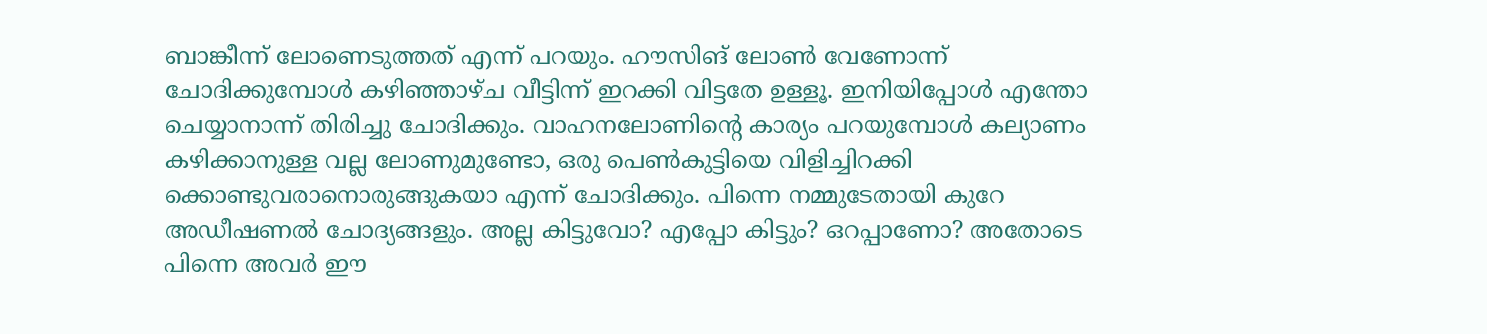ബാങ്കീന്ന്‌ ലോണെടുത്തത്‌ എന്ന്‌ പറയും. ഹൗസിങ്‌ ലോണ്‍ വേണോന്ന്‌ ചോദിക്കുമ്പോള്‍ കഴിഞ്ഞാഴ്‌ച വീട്ടിന്ന്‌ ഇറക്കി വിട്ടതേ ഉള്ളൂ. ഇനിയിപ്പോള്‍ എന്തോ ചെയ്യാനാന്ന്‌ തിരിച്ചു ചോദിക്കും. വാഹനലോണിന്റെ കാര്യം പറയുമ്പോള്‍ കല്യാണം കഴിക്കാനുള്ള വല്ല ലോണുമുണ്ടോ, ഒരു പെണ്‍കുട്ടിയെ വിളിച്ചിറക്കി ക്കൊണ്ടുവരാനൊരുങ്ങുകയാ എന്ന്‌ ചോദിക്കും. പിന്നെ നമ്മുടേതായി കുറേ അഡീഷണല്‍ ചോദ്യങ്ങളും. അല്ല കിട്ടുവോ? എപ്പോ കിട്ടും? ഒറപ്പാണോ? അതോടെ പിന്നെ അവര്‍ ഈ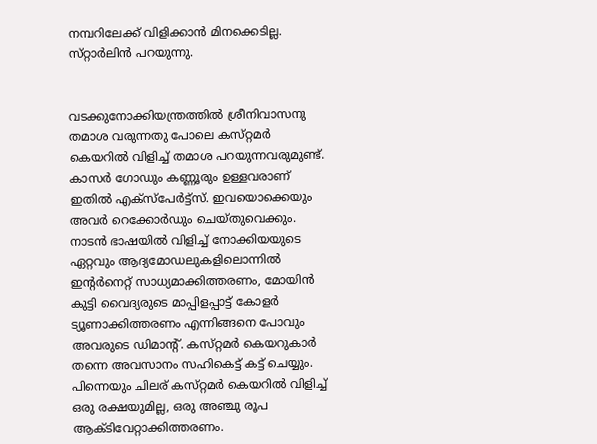നമ്പറിലേക്ക്‌ വിളിക്കാന്‍ മിനക്കെടില്ല. സ്‌റ്റാര്‍ലിന്‍ പറയുന്നു.


വടക്കുനോക്കിയന്ത്രത്തില്‍ ശ്രീനിവാസനു തമാശ വരുന്നതു പോലെ കസ്‌റ്റമര്‍ കെയറില്‍ വിളിച്ച്‌ തമാശ പറയുന്നവരുമുണ്ട്‌. കാസര്‍ ഗോഡും കണ്ണൂരും ഉള്ളവരാണ്‌ ഇതില്‍ എക്‌സ്‌പേര്‍ട്ട്‌സ്‌. ഇവയൊക്കെയും അവര്‍ റെക്കോര്‍ഡും ചെയ്‌തുവെക്കും. നാടന്‍ ഭാഷയില്‍ വിളിച്ച്‌ നോക്കിയയുടെ ഏറ്റവും ആദ്യമോഡലുകളിലൊന്നില്‍ ഇന്റര്‍നെറ്റ്‌ സാധ്യമാക്കിത്തരണം, മോയിന്‍ കുട്ടി വൈദ്യരുടെ മാപ്പിളപ്പാട്ട്‌ കോളര്‍ ട്യൂണാക്കിത്തരണം എന്നിങ്ങനെ പോവും അവരുടെ ഡിമാന്റ്‌. കസ്‌റ്റമര്‍ കെയറുകാര്‍ തന്നെ അവസാനം സഹികെട്ട്‌ കട്ട്‌ ചെയ്യും. പിന്നെയും ചിലര്‌ കസ്‌റ്റമര്‍ കെയറില്‍ വിളിച്ച്‌ ഒരു രക്ഷയുമില്ല, ഒരു അഞ്ചു രൂപ ആക്‌ടിവേറ്റാക്കിത്തരണം.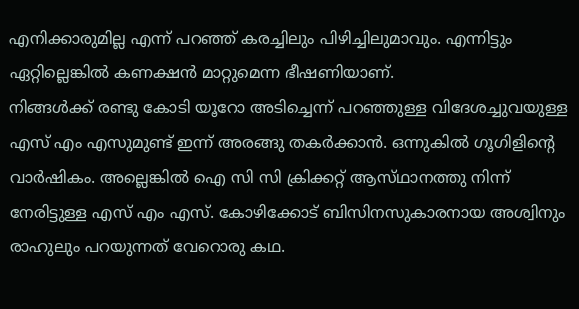എനിക്കാരുമില്ല എന്ന്‌ പറഞ്ഞ്‌ കരച്ചിലും പിഴിച്ചിലുമാവും. എന്നിട്ടും ഏറ്റില്ലെങ്കില്‍ കണക്ഷന്‍ മാറ്റുമെന്ന ഭീഷണിയാണ്‌.
നിങ്ങള്‍ക്ക്‌ രണ്ടു കോടി യൂറോ അടിച്ചെന്ന്‌ പറഞ്ഞുള്ള വിദേശച്ചുവയുള്ള എസ്‌ എം എസുമുണ്ട്‌ ഇന്ന്‌ അരങ്ങു തകര്‍ക്കാന്‍. ഒന്നുകില്‍ ഗൂഗിളിന്റെ വാര്‍ഷികം. അല്ലെങ്കില്‍ ഐ സി സി ക്രിക്കറ്റ്‌ ആസ്‌ഥാനത്തു നിന്ന്‌ നേരിട്ടുള്ള എസ്‌ എം എസ്‌. കോഴിക്കോട്‌ ബിസിനസുകാരനായ അശ്വിനും രാഹുലും പറയുന്നത്‌ വേറൊരു കഥ.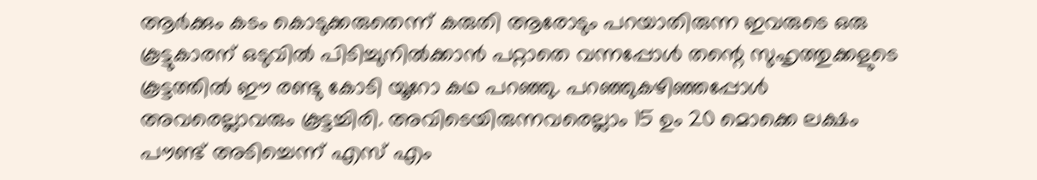ആര്‍ക്കും കടം കൊടുക്കരുതെന്ന്‌ കരുതി ആരോടും പറയാതിരുന്ന ഇവരുടെ ഒരു കൂട്ടുകാരന്‌ ഒടുവില്‍ പിടിച്ചുനില്‍ക്കാന്‍ പറ്റാതെ വന്നപ്പോള്‍ തന്റെ സുഹൃത്തുക്കളുടെ കൂട്ടത്തില്‍ ഈ രണ്ടു കോടി യൂറോ കഥ പറഞ്ഞു. പറഞ്ഞുകഴിഞ്ഞപ്പോള്‍ അവരെല്ലാവരും കൂട്ടച്ചിരി. അവിടെയിരുന്നവരെല്ലാം 15 ഉം 20 മൊക്കെ ലക്ഷം പൗണ്ട്‌ അടിച്ചെന്ന്‌ എസ്‌ എം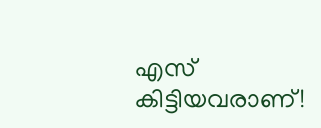എസ്‌ കിട്ടിയവരാണ്‌!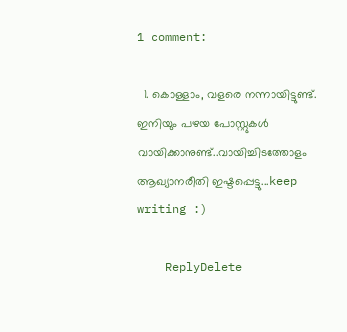1 comment:

  1. കൊള്ളാം, വളരെ നന്നായിട്ടുണ്ട്. ഇനിയും പഴയ പോസ്റ്റുകള്‍ വായിക്കാനുണ്ട്..വായിച്ചിടത്തോളം ആഖ്യാനരീതി ഇഷ്ടപ്പെട്ടു...keep writing :)

    ReplyDelete